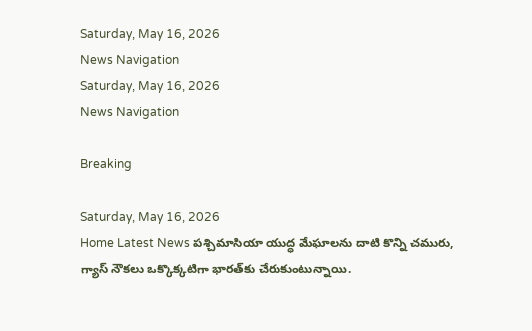Saturday, May 16, 2026
News Navigation
Saturday, May 16, 2026
News Navigation

Breaking

Saturday, May 16, 2026
Home Latest News పశ్చిమాసియా యుద్ధ మేఘాలను దాటి కొన్ని చమురు, గ్యాస్‌ నౌకలు ఒక్కొక్కటిగా భారత్‌కు చేరుకుంటున్నాయి.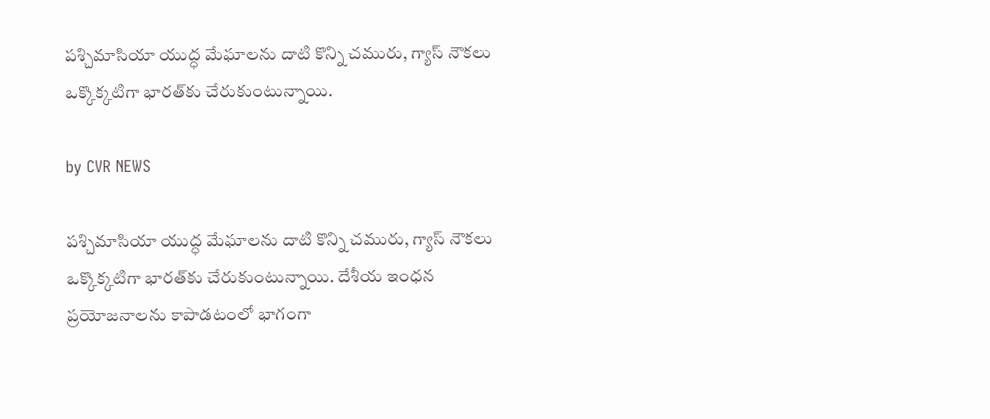పశ్చిమాసియా యుద్ధ మేఘాలను దాటి కొన్ని చమురు, గ్యాస్‌ నౌకలు ఒక్కొక్కటిగా భారత్‌కు చేరుకుంటున్నాయి.

by CVR NEWS

పశ్చిమాసియా యుద్ధ మేఘాలను దాటి కొన్ని చమురు, గ్యాస్‌ నౌకలు ఒక్కొక్కటిగా భారత్‌కు చేరుకుంటున్నాయి. దేశీయ ఇంధన ప్రయోజనాలను కాపాడటంలో భాగంగా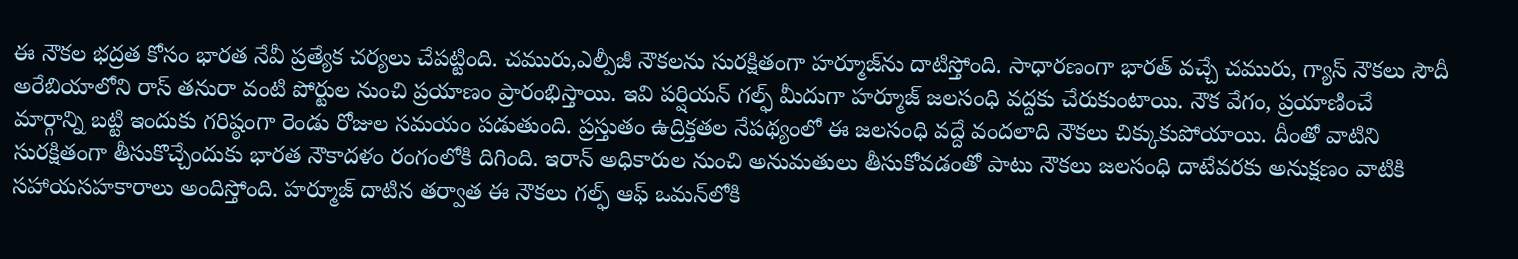ఈ నౌకల భద్రత కోసం భారత నేవీ ప్రత్యేక చర్యలు చేపట్టింది. చమురు,ఎల్పీజీ నౌకలను సురక్షితంగా హర్మూజ్‌ను దాటిస్తోంది. సాధారణంగా భారత్‌ వచ్చే చమురు, గ్యాస్‌ నౌకలు సౌదీ అరేబియాలోని రాస్‌ తనురా వంటి పోర్టుల నుంచి ప్రయాణం ప్రారంభిస్తాయి. ఇవి పర్షియన్‌ గల్ఫ్‌ మీదుగా హర్మూజ్‌ జలసంధి వద్దకు చేరుకుంటాయి. నౌక వేగం, ప్రయాణించే మార్గాన్ని బట్టి ఇందుకు గరిష్ఠంగా రెండు రోజుల సమయం పడుతుంది. ప్రస్తుతం ఉద్రిక్తతల నేపథ్యంలో ఈ జలసంధి వద్దే వందలాది నౌకలు చిక్కుకుపోయాయి. దీంతో వాటిని సురక్షితంగా తీసుకొచ్చేందుకు భారత నౌకాదళం రంగంలోకి దిగింది. ఇరాన్‌ అధికారుల నుంచి అనుమతులు తీసుకోవడంతో పాటు నౌకలు జలసంధి దాటేవరకు అనుక్షణం వాటికి సహాయసహకారాలు అందిస్తోంది. హర్మూజ్‌ దాటిన తర్వాత ఈ నౌకలు గల్ఫ్‌ ఆఫ్‌ ఒమన్‌లోకి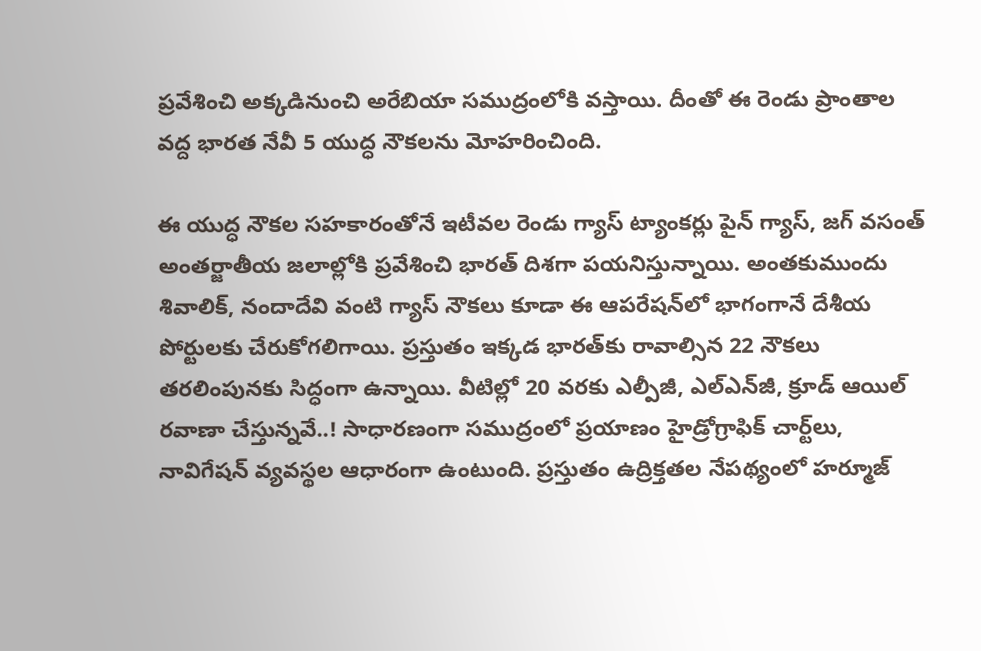ప్రవేశించి అక్కడినుంచి అరేబియా సముద్రంలోకి వస్తాయి. దీంతో ఈ రెండు ప్రాంతాల వద్ద భారత నేవీ 5 యుద్ధ నౌకలను మోహరించింది.

ఈ యుద్ధ నౌకల సహకారంతోనే ఇటీవల రెండు గ్యాస్‌ ట్యాంకర్లు పైన్‌ గ్యాస్‌, జగ్‌ వసంత్‌ అంతర్జాతీయ జలాల్లోకి ప్రవేశించి భారత్‌ దిశగా పయనిస్తున్నాయి. అంతకుముందు శివాలిక్‌, నందాదేవి వంటి గ్యాస్‌ నౌకలు కూడా ఈ ఆపరేషన్‌లో భాగంగానే దేశీయ పోర్టులకు చేరుకోగలిగాయి. ప్రస్తుతం ఇక్కడ భారత్‌కు రావాల్సిన 22 నౌకలు తరలింపునకు సిద్ధంగా ఉన్నాయి. వీటిల్లో 20 వరకు ఎల్పీజీ, ఎల్‌ఎన్‌జీ, క్రూడ్‌ ఆయిల్‌ రవాణా చేస్తున్నవే..! సాధారణంగా సముద్రంలో ప్రయాణం హైడ్రోగ్రాఫిక్‌ చార్ట్‌లు, నావిగేషన్ వ్యవస్థల ఆధారంగా ఉంటుంది. ప్రస్తుతం ఉద్రిక్తతల నేపథ్యంలో హర్మూజ్‌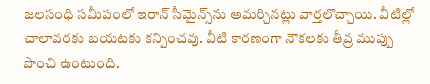జలసంధి సమీపంలో ఇరాన్‌ సీమైన్స్‌ను అమర్చినట్లు వార్తలొచ్చాయి. వీటిల్లో చాలావరకు బయటకు కన్పించవు. వీటి కారణంగా నౌకలకు తీవ్ర ముప్పు పొంచి ఉంటుంది.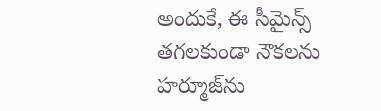అందుకే, ఈ సీమైన్స్‌ తగలకుండా నౌకలను హర్మూజ్‌ను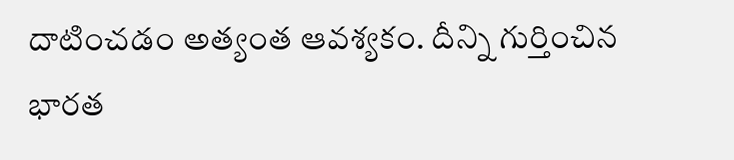దాటించడం అత్యంత ఆవశ్యకం. దీన్ని గుర్తించిన భారత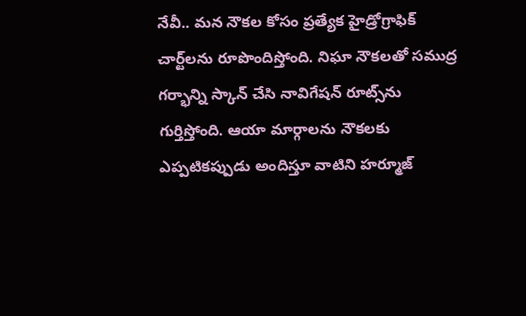నేవీ.. మన నౌకల కోసం ప్రత్యేక హైడ్రోగ్రాఫిక్‌ చార్ట్‌లను రూపొందిస్తోంది. నిఘా నౌకలతో సముద్ర గర్భాన్ని స్కాన్‌ చేసి నావిగేషన్‌ రూట్స్‌ను గుర్తిస్తోంది. ఆయా మార్గాలను నౌకలకు ఎప్పటికప్పుడు అందిస్తూ వాటిని హర్మూజ్‌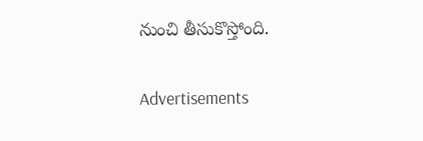నుంచి తీసుకొస్తోంది.

Advertisements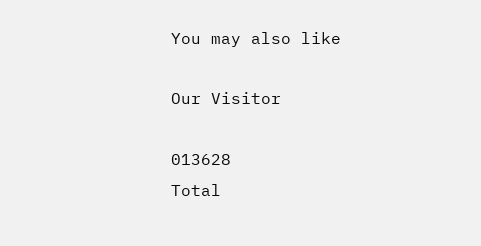You may also like

Our Visitor

013628
Total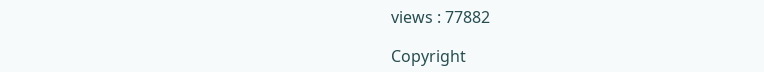views : 77882

Copyright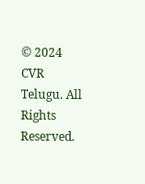© 2024 CVR Telugu. All Rights Reserved.